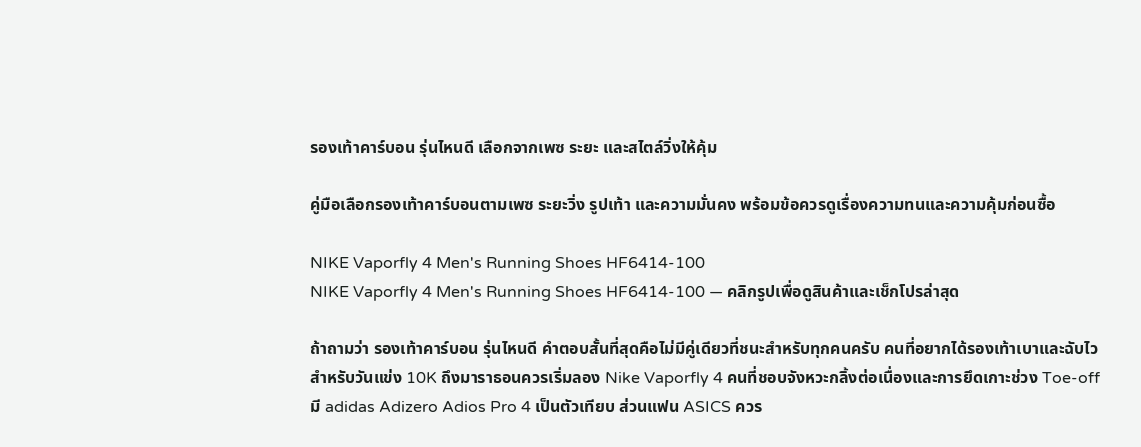รองเท้าคาร์บอน รุ่นไหนดี เลือกจากเพซ ระยะ และสไตล์วิ่งให้คุ้ม

คู่มือเลือกรองเท้าคาร์บอนตามเพซ ระยะวิ่ง รูปเท้า และความมั่นคง พร้อมข้อควรดูเรื่องความทนและความคุ้มก่อนซื้อ

NIKE Vaporfly 4 Men's Running Shoes HF6414-100
NIKE Vaporfly 4 Men's Running Shoes HF6414-100 — คลิกรูปเพื่อดูสินค้าและเช็กโปรล่าสุด

ถ้าถามว่า รองเท้าคาร์บอน รุ่นไหนดี คำตอบสั้นที่สุดคือไม่มีคู่เดียวที่ชนะสำหรับทุกคนครับ คนที่อยากได้รองเท้าเบาและฉับไวสำหรับวันแข่ง 10K ถึงมาราธอนควรเริ่มลอง Nike Vaporfly 4 คนที่ชอบจังหวะกลิ้งต่อเนื่องและการยึดเกาะช่วง Toe-off มี adidas Adizero Adios Pro 4 เป็นตัวเทียบ ส่วนแฟน ASICS ควร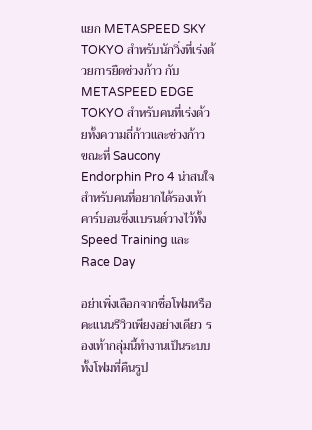แยก METASPEED SKY TOKYO สำหรับนักวิ่งที่เร่งด้วยการยืดช่วงก้าว กับ METASPEED EDGE TOKYO สำหรับคนที่เร่งด้วยทั้งความถี่ก้าวและช่วงก้าว ขณะที่ Saucony Endorphin Pro 4 น่าสนใจสำหรับคนที่อยากได้รองเท้าคาร์บอนซึ่งแบรนด์วางไว้ทั้ง Speed Training และ Race Day

อย่าเพิ่งเลือกจากชื่อโฟมหรือคะแนนรีวิวเพียงอย่างเดียว รองเท้ากลุ่มนี้ทำงานเป็นระบบ ทั้งโฟมที่คืนรูป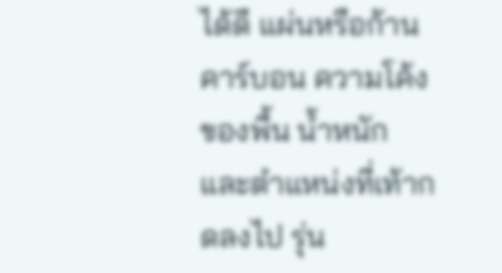ได้ดี แผ่นหรือก้านคาร์บอน ความโค้งของพื้น น้ำหนัก และตำแหน่งที่เท้ากดลงไป รุ่น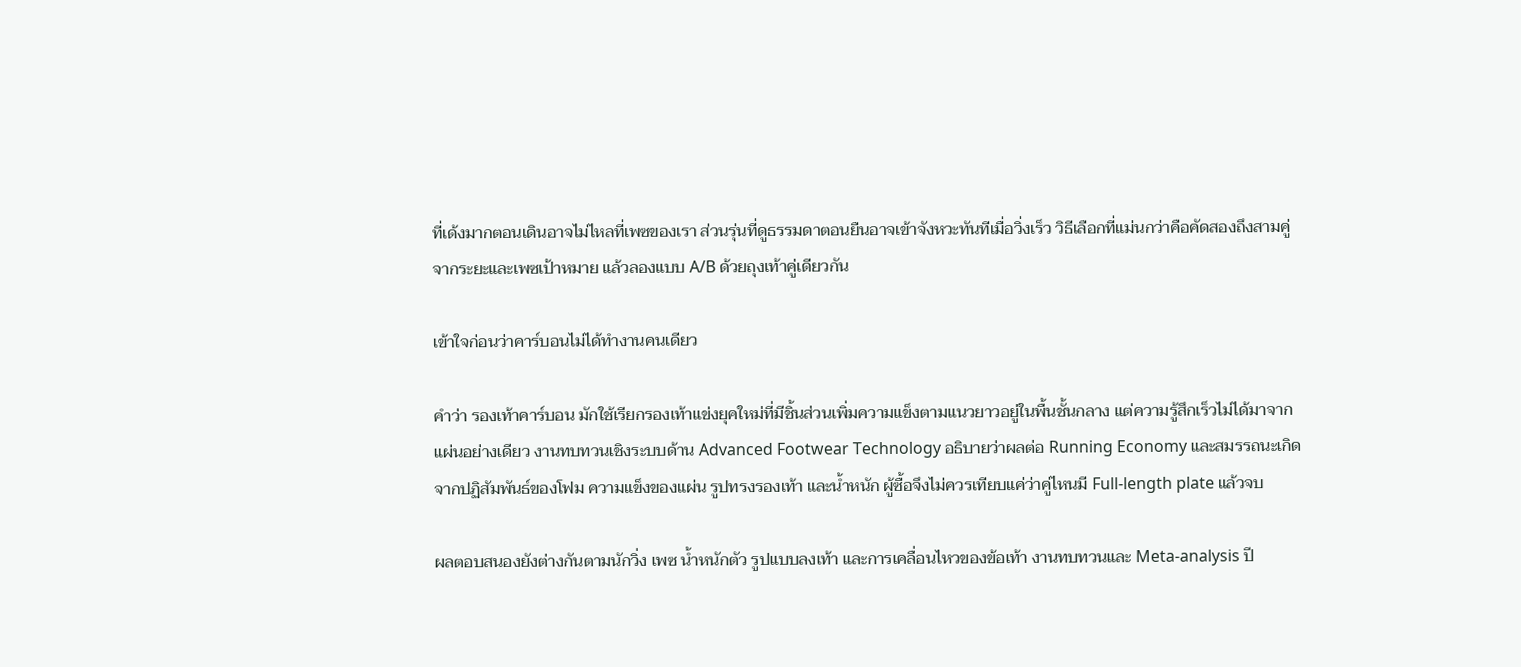ที่เด้งมากตอนเดินอาจไม่ไหลที่เพซของเรา ส่วนรุ่นที่ดูธรรมดาตอนยืนอาจเข้าจังหวะทันทีเมื่อวิ่งเร็ว วิธีเลือกที่แม่นกว่าคือคัดสองถึงสามคู่จากระยะและเพซเป้าหมาย แล้วลองแบบ A/B ด้วยถุงเท้าคู่เดียวกัน

เข้าใจก่อนว่าคาร์บอนไม่ได้ทำงานคนเดียว

คำว่า รองเท้าคาร์บอน มักใช้เรียกรองเท้าแข่งยุคใหม่ที่มีชิ้นส่วนเพิ่มความแข็งตามแนวยาวอยู่ในพื้นชั้นกลาง แต่ความรู้สึกเร็วไม่ได้มาจากแผ่นอย่างเดียว งานทบทวนเชิงระบบด้าน Advanced Footwear Technology อธิบายว่าผลต่อ Running Economy และสมรรถนะเกิดจากปฏิสัมพันธ์ของโฟม ความแข็งของแผ่น รูปทรงรองเท้า และน้ำหนัก ผู้ซื้อจึงไม่ควรเทียบแค่ว่าคู่ไหนมี Full-length plate แล้วจบ

ผลตอบสนองยังต่างกันตามนักวิ่ง เพซ น้ำหนักตัว รูปแบบลงเท้า และการเคลื่อนไหวของข้อเท้า งานทบทวนและ Meta-analysis ปี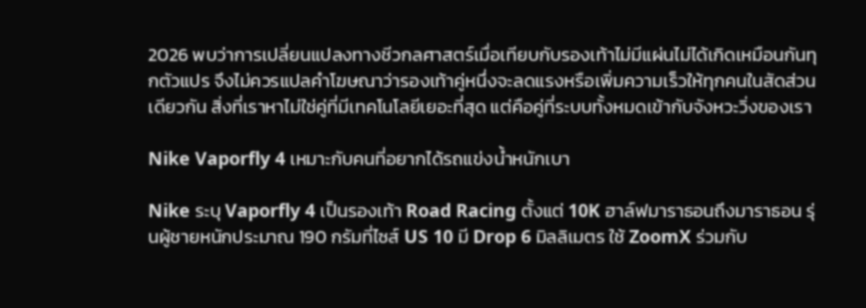2026 พบว่าการเปลี่ยนแปลงทางชีวกลศาสตร์เมื่อเทียบกับรองเท้าไม่มีแผ่นไม่ได้เกิดเหมือนกันทุกตัวแปร จึงไม่ควรแปลคำโฆษณาว่ารองเท้าคู่หนึ่งจะลดแรงหรือเพิ่มความเร็วให้ทุกคนในสัดส่วนเดียวกัน สิ่งที่เราหาไม่ใช่คู่ที่มีเทคโนโลยีเยอะที่สุด แต่คือคู่ที่ระบบทั้งหมดเข้ากับจังหวะวิ่งของเรา

Nike Vaporfly 4 เหมาะกับคนที่อยากได้รถแข่งน้ำหนักเบา

Nike ระบุ Vaporfly 4 เป็นรองเท้า Road Racing ตั้งแต่ 10K ฮาล์ฟมาราธอนถึงมาราธอน รุ่นผู้ชายหนักประมาณ 190 กรัมที่ไซส์ US 10 มี Drop 6 มิลลิเมตร ใช้ ZoomX ร่วมกับ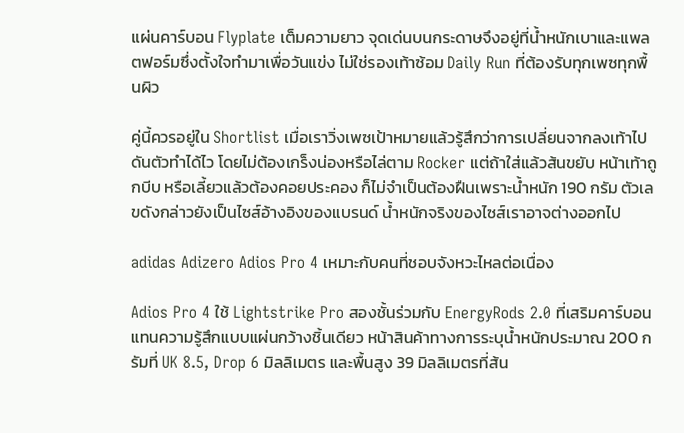แผ่นคาร์บอน Flyplate เต็มความยาว จุดเด่นบนกระดาษจึงอยู่ที่น้ำหนักเบาและแพลตฟอร์มซึ่งตั้งใจทำมาเพื่อวันแข่ง ไม่ใช่รองเท้าซ้อม Daily Run ที่ต้องรับทุกเพซทุกพื้นผิว

คู่นี้ควรอยู่ใน Shortlist เมื่อเราวิ่งเพซเป้าหมายแล้วรู้สึกว่าการเปลี่ยนจากลงเท้าไปดันตัวทำได้ไว โดยไม่ต้องเกร็งน่องหรือไล่ตาม Rocker แต่ถ้าใส่แล้วส้นขยับ หน้าเท้าถูกบีบ หรือเลี้ยวแล้วต้องคอยประคอง ก็ไม่จำเป็นต้องฝืนเพราะน้ำหนัก 190 กรัม ตัวเลขดังกล่าวยังเป็นไซส์อ้างอิงของแบรนด์ น้ำหนักจริงของไซส์เราอาจต่างออกไป

adidas Adizero Adios Pro 4 เหมาะกับคนที่ชอบจังหวะไหลต่อเนื่อง

Adios Pro 4 ใช้ Lightstrike Pro สองชั้นร่วมกับ EnergyRods 2.0 ที่เสริมคาร์บอน แทนความรู้สึกแบบแผ่นกว้างชิ้นเดียว หน้าสินค้าทางการระบุน้ำหนักประมาณ 200 กรัมที่ UK 8.5, Drop 6 มิลลิเมตร และพื้นสูง 39 มิลลิเมตรที่ส้น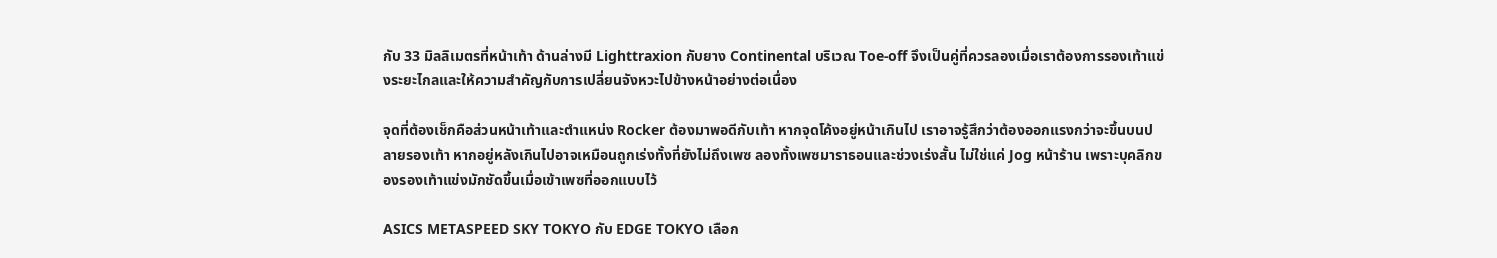กับ 33 มิลลิเมตรที่หน้าเท้า ด้านล่างมี Lighttraxion กับยาง Continental บริเวณ Toe-off จึงเป็นคู่ที่ควรลองเมื่อเราต้องการรองเท้าแข่งระยะไกลและให้ความสำคัญกับการเปลี่ยนจังหวะไปข้างหน้าอย่างต่อเนื่อง

จุดที่ต้องเช็กคือส่วนหน้าเท้าและตำแหน่ง Rocker ต้องมาพอดีกับเท้า หากจุดโค้งอยู่หน้าเกินไป เราอาจรู้สึกว่าต้องออกแรงกว่าจะขึ้นบนปลายรองเท้า หากอยู่หลังเกินไปอาจเหมือนถูกเร่งทั้งที่ยังไม่ถึงเพซ ลองทั้งเพซมาราธอนและช่วงเร่งสั้น ไม่ใช่แค่ Jog หน้าร้าน เพราะบุคลิกของรองเท้าแข่งมักชัดขึ้นเมื่อเข้าเพซที่ออกแบบไว้

ASICS METASPEED SKY TOKYO กับ EDGE TOKYO เลือก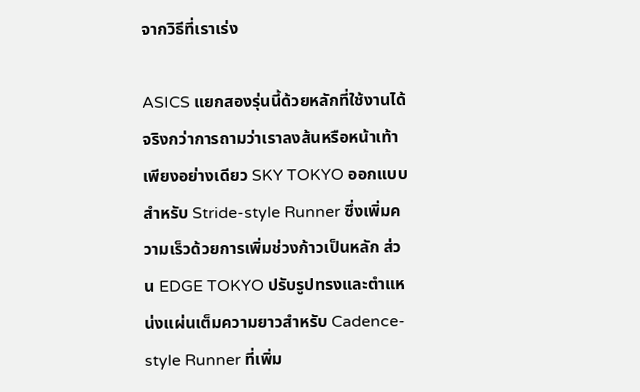จากวิธีที่เราเร่ง

ASICS แยกสองรุ่นนี้ด้วยหลักที่ใช้งานได้จริงกว่าการถามว่าเราลงส้นหรือหน้าเท้าเพียงอย่างเดียว SKY TOKYO ออกแบบสำหรับ Stride-style Runner ซึ่งเพิ่มความเร็วด้วยการเพิ่มช่วงก้าวเป็นหลัก ส่วน EDGE TOKYO ปรับรูปทรงและตำแหน่งแผ่นเต็มความยาวสำหรับ Cadence-style Runner ที่เพิ่ม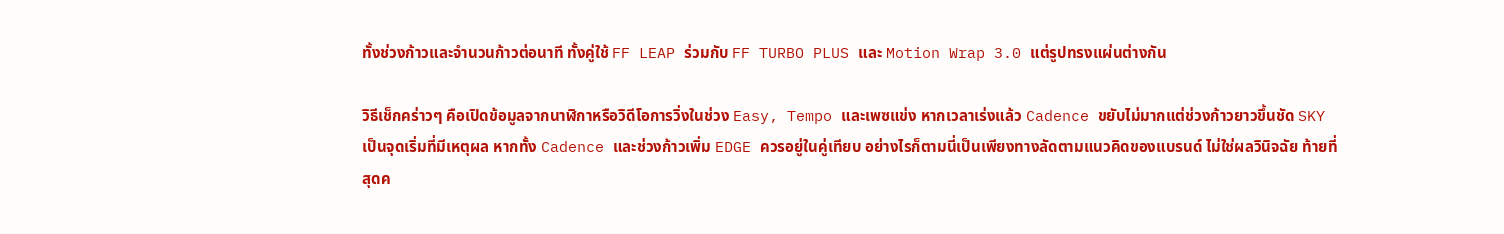ทั้งช่วงก้าวและจำนวนก้าวต่อนาที ทั้งคู่ใช้ FF LEAP ร่วมกับ FF TURBO PLUS และ Motion Wrap 3.0 แต่รูปทรงแผ่นต่างกัน

วิธีเช็กคร่าวๆ คือเปิดข้อมูลจากนาฬิกาหรือวิดีโอการวิ่งในช่วง Easy, Tempo และเพซแข่ง หากเวลาเร่งแล้ว Cadence ขยับไม่มากแต่ช่วงก้าวยาวขึ้นชัด SKY เป็นจุดเริ่มที่มีเหตุผล หากทั้ง Cadence และช่วงก้าวเพิ่ม EDGE ควรอยู่ในคู่เทียบ อย่างไรก็ตามนี่เป็นเพียงทางลัดตามแนวคิดของแบรนด์ ไม่ใช่ผลวินิจฉัย ท้ายที่สุดค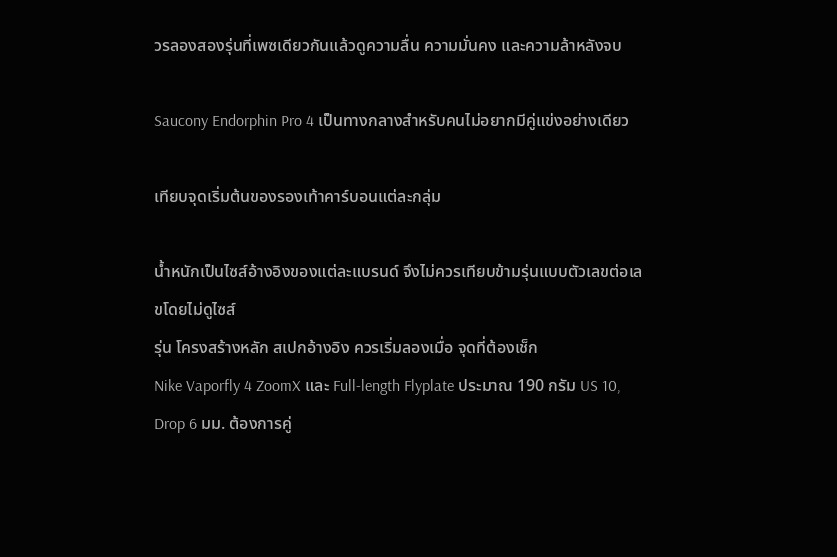วรลองสองรุ่นที่เพซเดียวกันแล้วดูความลื่น ความมั่นคง และความล้าหลังจบ

Saucony Endorphin Pro 4 เป็นทางกลางสำหรับคนไม่อยากมีคู่แข่งอย่างเดียว

เทียบจุดเริ่มต้นของรองเท้าคาร์บอนแต่ละกลุ่ม

น้ำหนักเป็นไซส์อ้างอิงของแต่ละแบรนด์ จึงไม่ควรเทียบข้ามรุ่นแบบตัวเลขต่อเลขโดยไม่ดูไซส์
รุ่น โครงสร้างหลัก สเปกอ้างอิง ควรเริ่มลองเมื่อ จุดที่ต้องเช็ก
Nike Vaporfly 4 ZoomX และ Full-length Flyplate ประมาณ 190 กรัม US 10, Drop 6 มม. ต้องการคู่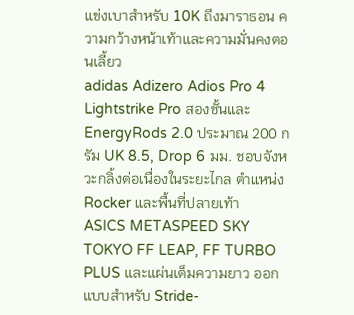แข่งเบาสำหรับ 10K ถึงมาราธอน ความกว้างหน้าเท้าและความมั่นคงตอนเลี้ยว
adidas Adizero Adios Pro 4 Lightstrike Pro สองชั้นและ EnergyRods 2.0 ประมาณ 200 กรัม UK 8.5, Drop 6 มม. ชอบจังหวะกลิ้งต่อเนื่องในระยะไกล ตำแหน่ง Rocker และพื้นที่ปลายเท้า
ASICS METASPEED SKY TOKYO FF LEAP, FF TURBO PLUS และแผ่นเต็มความยาว ออกแบบสำหรับ Stride-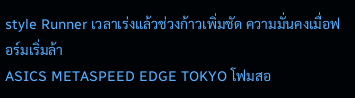style Runner เวลาเร่งแล้วช่วงก้าวเพิ่มชัด ความมั่นคงเมื่อฟอร์มเริ่มล้า
ASICS METASPEED EDGE TOKYO โฟมสอ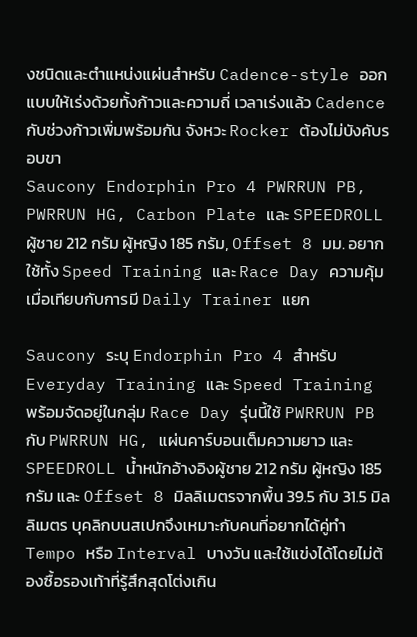งชนิดและตำแหน่งแผ่นสำหรับ Cadence-style ออกแบบให้เร่งด้วยทั้งก้าวและความถี่ เวลาเร่งแล้ว Cadence กับช่วงก้าวเพิ่มพร้อมกัน จังหวะ Rocker ต้องไม่บังคับรอบขา
Saucony Endorphin Pro 4 PWRRUN PB, PWRRUN HG, Carbon Plate และ SPEEDROLL ผู้ชาย 212 กรัม ผู้หญิง 185 กรัม, Offset 8 มม. อยากใช้ทั้ง Speed Training และ Race Day ความคุ้มเมื่อเทียบกับการมี Daily Trainer แยก

Saucony ระบุ Endorphin Pro 4 สำหรับ Everyday Training และ Speed Training พร้อมจัดอยู่ในกลุ่ม Race Day รุ่นนี้ใช้ PWRRUN PB กับ PWRRUN HG, แผ่นคาร์บอนเต็มความยาว และ SPEEDROLL น้ำหนักอ้างอิงผู้ชาย 212 กรัม ผู้หญิง 185 กรัม และ Offset 8 มิลลิเมตรจากพื้น 39.5 กับ 31.5 มิลลิเมตร บุคลิกบนสเปกจึงเหมาะกับคนที่อยากได้คู่ทำ Tempo หรือ Interval บางวัน และใช้แข่งได้โดยไม่ต้องซื้อรองเท้าที่รู้สึกสุดโต่งเกิน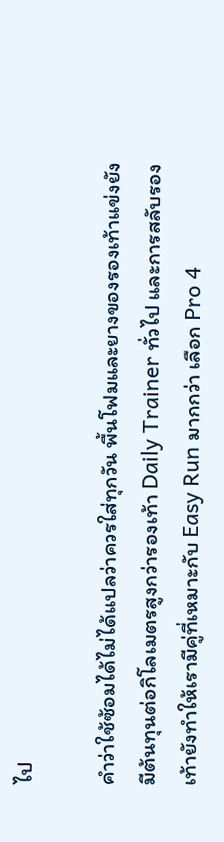ไป

คำว่าใช้ซ้อมได้ไม่ได้แปลว่าควรใส่ทุกวัน พื้นโฟมและยางของรองเท้าแข่งยังมีต้นทุนต่อกิโลเมตรสูงกว่ารองเท้า Daily Trainer ทั่วไป และการสลับรองเท้ายังทำให้เรามีคู่ที่เหมาะกับ Easy Run มากกว่า เลือก Pro 4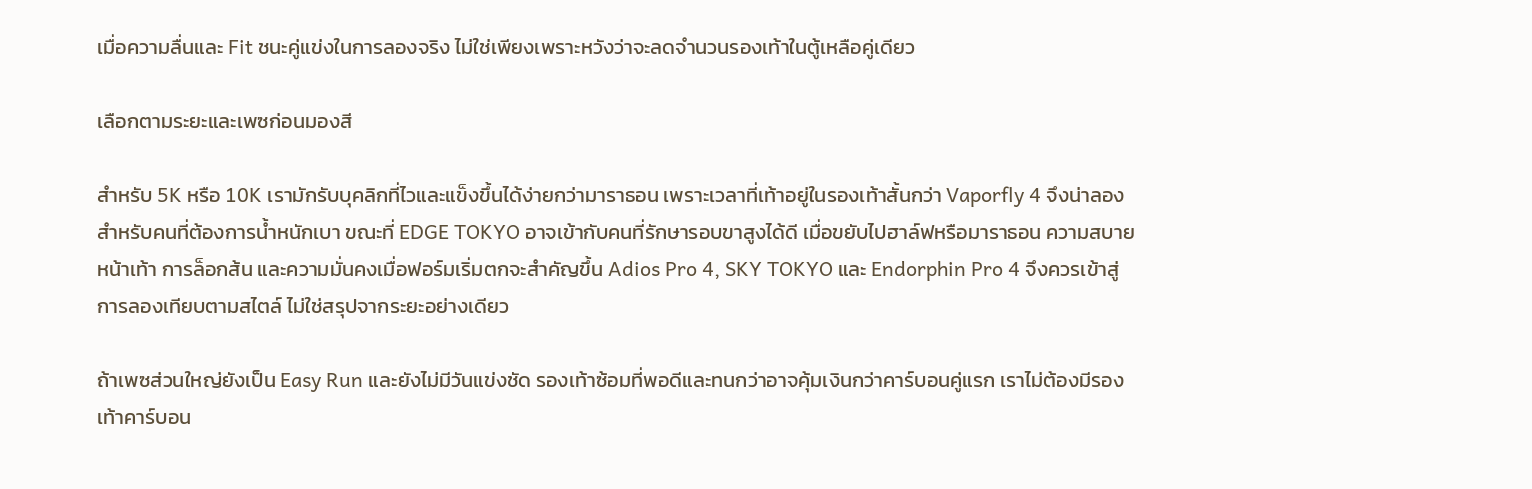เมื่อความลื่นและ Fit ชนะคู่แข่งในการลองจริง ไม่ใช่เพียงเพราะหวังว่าจะลดจำนวนรองเท้าในตู้เหลือคู่เดียว

เลือกตามระยะและเพซก่อนมองสี

สำหรับ 5K หรือ 10K เรามักรับบุคลิกที่ไวและแข็งขึ้นได้ง่ายกว่ามาราธอน เพราะเวลาที่เท้าอยู่ในรองเท้าสั้นกว่า Vaporfly 4 จึงน่าลองสำหรับคนที่ต้องการน้ำหนักเบา ขณะที่ EDGE TOKYO อาจเข้ากับคนที่รักษารอบขาสูงได้ดี เมื่อขยับไปฮาล์ฟหรือมาราธอน ความสบายหน้าเท้า การล็อกส้น และความมั่นคงเมื่อฟอร์มเริ่มตกจะสำคัญขึ้น Adios Pro 4, SKY TOKYO และ Endorphin Pro 4 จึงควรเข้าสู่การลองเทียบตามสไตล์ ไม่ใช่สรุปจากระยะอย่างเดียว

ถ้าเพซส่วนใหญ่ยังเป็น Easy Run และยังไม่มีวันแข่งชัด รองเท้าซ้อมที่พอดีและทนกว่าอาจคุ้มเงินกว่าคาร์บอนคู่แรก เราไม่ต้องมีรองเท้าคาร์บอน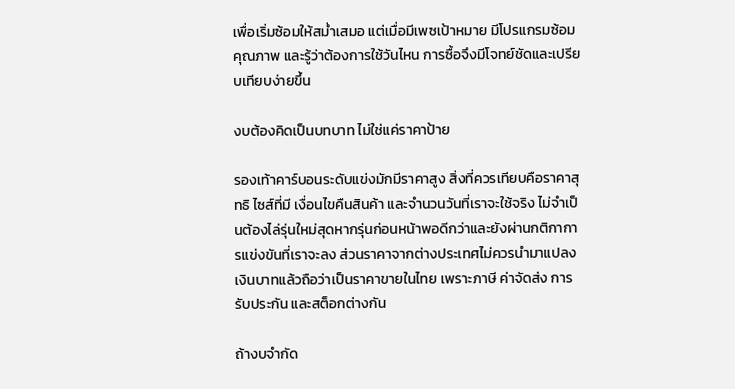เพื่อเริ่มซ้อมให้สม่ำเสมอ แต่เมื่อมีเพซเป้าหมาย มีโปรแกรมซ้อมคุณภาพ และรู้ว่าต้องการใช้วันไหน การซื้อจึงมีโจทย์ชัดและเปรียบเทียบง่ายขึ้น

งบต้องคิดเป็นบทบาท ไม่ใช่แค่ราคาป้าย

รองเท้าคาร์บอนระดับแข่งมักมีราคาสูง สิ่งที่ควรเทียบคือราคาสุทธิ ไซส์ที่มี เงื่อนไขคืนสินค้า และจำนวนวันที่เราจะใช้จริง ไม่จำเป็นต้องไล่รุ่นใหม่สุดหากรุ่นก่อนหน้าพอดีกว่าและยังผ่านกติกาการแข่งขันที่เราจะลง ส่วนราคาจากต่างประเทศไม่ควรนำมาแปลงเงินบาทแล้วถือว่าเป็นราคาขายในไทย เพราะภาษี ค่าจัดส่ง การรับประกัน และสต็อกต่างกัน

ถ้างบจำกัด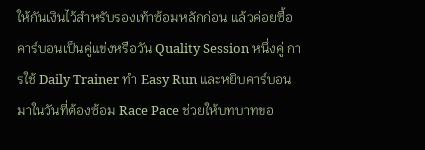ให้กันเงินไว้สำหรับรองเท้าซ้อมหลักก่อน แล้วค่อยซื้อคาร์บอนเป็นคู่แข่งหรือวัน Quality Session หนึ่งคู่ การใช้ Daily Trainer ทำ Easy Run และหยิบคาร์บอนมาในวันที่ต้องซ้อม Race Pace ช่วยให้บทบาทขอ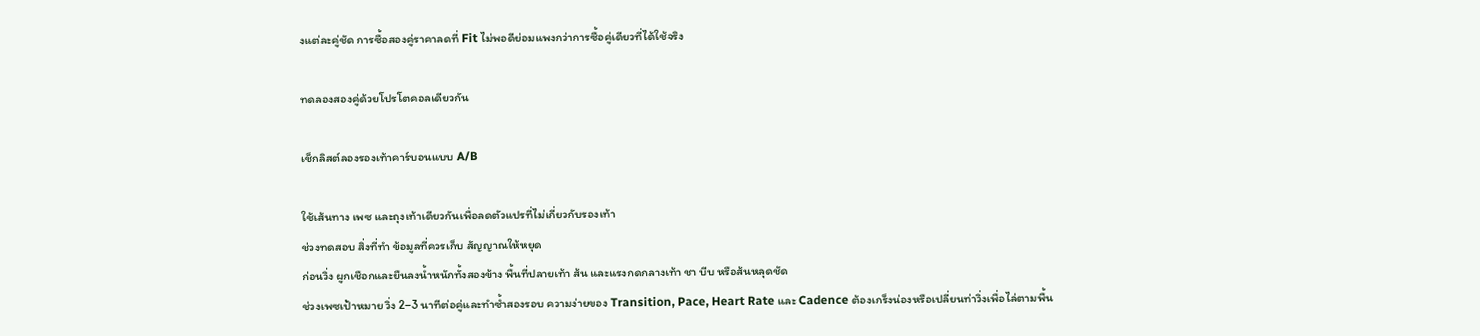งแต่ละคู่ชัด การซื้อสองคู่ราคาลดที่ Fit ไม่พอดีย่อมแพงกว่าการซื้อคู่เดียวที่ได้ใช้จริง

ทดลองสองคู่ด้วยโปรโตคอลเดียวกัน

เช็กลิสต์ลองรองเท้าคาร์บอนแบบ A/B

ใช้เส้นทาง เพซ และถุงเท้าเดียวกันเพื่อลดตัวแปรที่ไม่เกี่ยวกับรองเท้า
ช่วงทดสอบ สิ่งที่ทำ ข้อมูลที่ควรเก็บ สัญญาณให้หยุด
ก่อนวิ่ง ผูกเชือกและยืนลงน้ำหนักทั้งสองข้าง พื้นที่ปลายเท้า ส้น และแรงกดกลางเท้า ชา บีบ หรือส้นหลุดชัด
ช่วงเพซเป้าหมาย วิ่ง 2–3 นาทีต่อคู่และทำซ้ำสองรอบ ความง่ายของ Transition, Pace, Heart Rate และ Cadence ต้องเกร็งน่องหรือเปลี่ยนท่าวิ่งเพื่อไล่ตามพื้น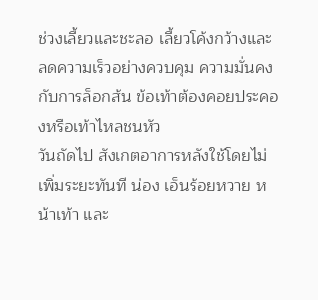ช่วงเลี้ยวและชะลอ เลี้ยวโค้งกว้างและลดความเร็วอย่างควบคุม ความมั่นคงกับการล็อกส้น ข้อเท้าต้องคอยประคองหรือเท้าไหลชนหัว
วันถัดไป สังเกตอาการหลังใช้โดยไม่เพิ่มระยะทันที น่อง เอ็นร้อยหวาย หน้าเท้า และ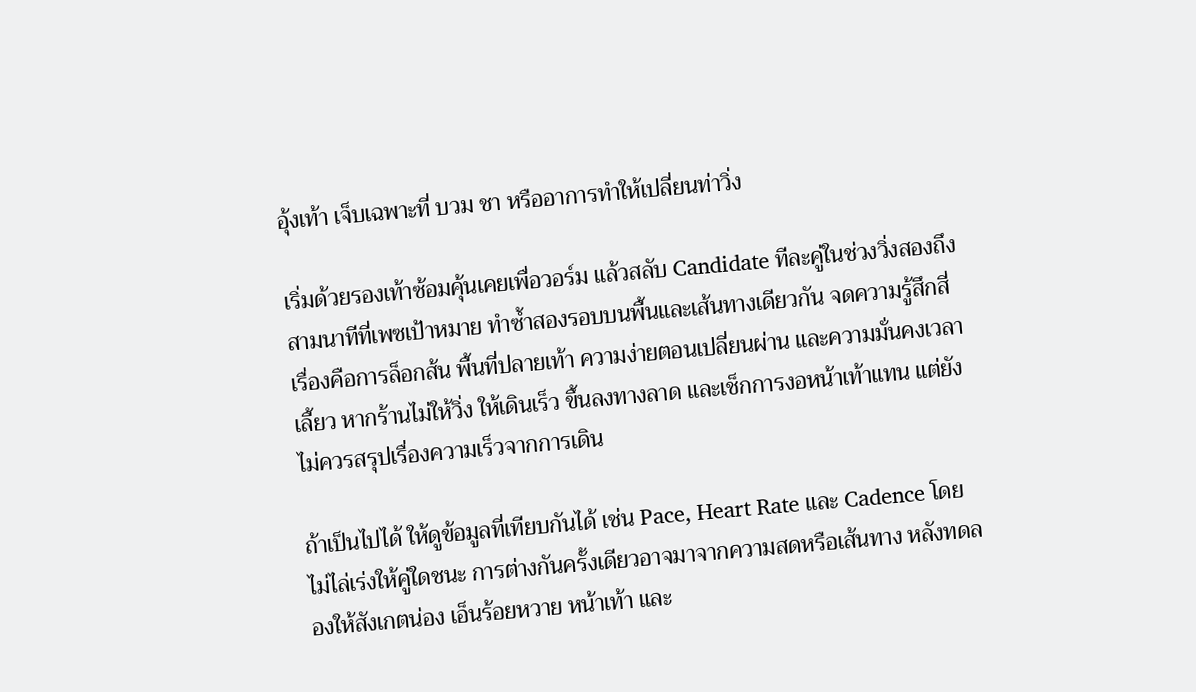อุ้งเท้า เจ็บเฉพาะที่ บวม ชา หรืออาการทำให้เปลี่ยนท่าวิ่ง

เริ่มด้วยรองเท้าซ้อมคุ้นเคยเพื่อวอร์ม แล้วสลับ Candidate ทีละคู่ในช่วงวิ่งสองถึงสามนาทีที่เพซเป้าหมาย ทำซ้ำสองรอบบนพื้นและเส้นทางเดียวกัน จดความรู้สึกสี่เรื่องคือการล็อกส้น พื้นที่ปลายเท้า ความง่ายตอนเปลี่ยนผ่าน และความมั่นคงเวลาเลี้ยว หากร้านไม่ให้วิ่ง ให้เดินเร็ว ขึ้นลงทางลาด และเช็กการงอหน้าเท้าแทน แต่ยังไม่ควรสรุปเรื่องความเร็วจากการเดิน

ถ้าเป็นไปได้ ให้ดูข้อมูลที่เทียบกันได้ เช่น Pace, Heart Rate และ Cadence โดยไม่ไล่เร่งให้คู่ใดชนะ การต่างกันครั้งเดียวอาจมาจากความสดหรือเส้นทาง หลังทดลองให้สังเกตน่อง เอ็นร้อยหวาย หน้าเท้า และ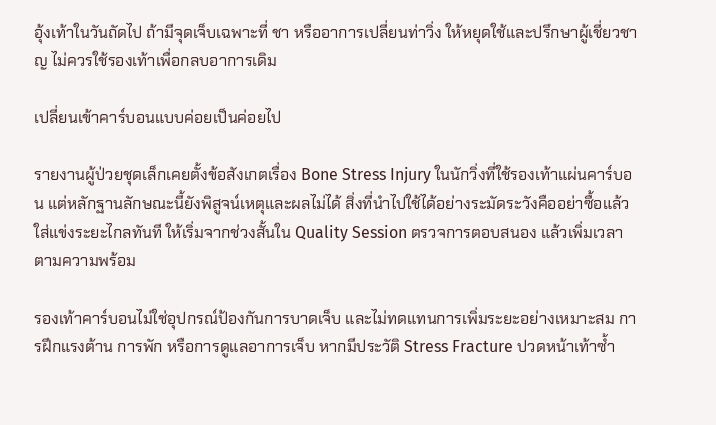อุ้งเท้าในวันถัดไป ถ้ามีจุดเจ็บเฉพาะที่ ชา หรืออาการเปลี่ยนท่าวิ่ง ให้หยุดใช้และปรึกษาผู้เชี่ยวชาญ ไม่ควรใช้รองเท้าเพื่อกลบอาการเดิม

เปลี่ยนเข้าคาร์บอนแบบค่อยเป็นค่อยไป

รายงานผู้ป่วยชุดเล็กเคยตั้งข้อสังเกตเรื่อง Bone Stress Injury ในนักวิ่งที่ใช้รองเท้าแผ่นคาร์บอน แต่หลักฐานลักษณะนี้ยังพิสูจน์เหตุและผลไม่ได้ สิ่งที่นำไปใช้ได้อย่างระมัดระวังคืออย่าซื้อแล้วใส่แข่งระยะไกลทันที ให้เริ่มจากช่วงสั้นใน Quality Session ตรวจการตอบสนอง แล้วเพิ่มเวลาตามความพร้อม

รองเท้าคาร์บอนไม่ใช่อุปกรณ์ป้องกันการบาดเจ็บ และไม่ทดแทนการเพิ่มระยะอย่างเหมาะสม การฝึกแรงต้าน การพัก หรือการดูแลอาการเจ็บ หากมีประวัติ Stress Fracture ปวดหน้าเท้าซ้ำ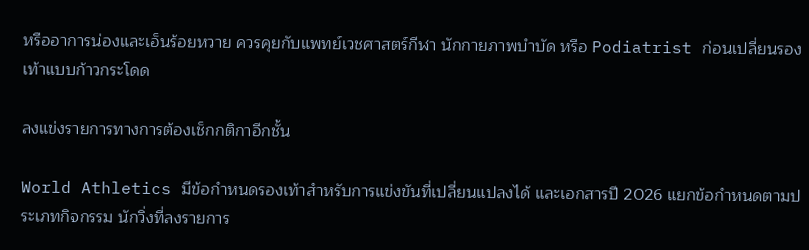หรืออาการน่องและเอ็นร้อยหวาย ควรคุยกับแพทย์เวชศาสตร์กีฬา นักกายภาพบำบัด หรือ Podiatrist ก่อนเปลี่ยนรองเท้าแบบก้าวกระโดด

ลงแข่งรายการทางการต้องเช็กกติกาอีกชั้น

World Athletics มีข้อกำหนดรองเท้าสำหรับการแข่งขันที่เปลี่ยนแปลงได้ และเอกสารปี 2026 แยกข้อกำหนดตามประเภทกิจกรรม นักวิ่งที่ลงรายการ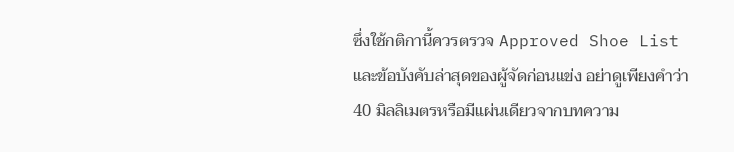ซึ่งใช้กติกานี้ควรตรวจ Approved Shoe List และข้อบังคับล่าสุดของผู้จัดก่อนแข่ง อย่าดูเพียงคำว่า 40 มิลลิเมตรหรือมีแผ่นเดียวจากบทความ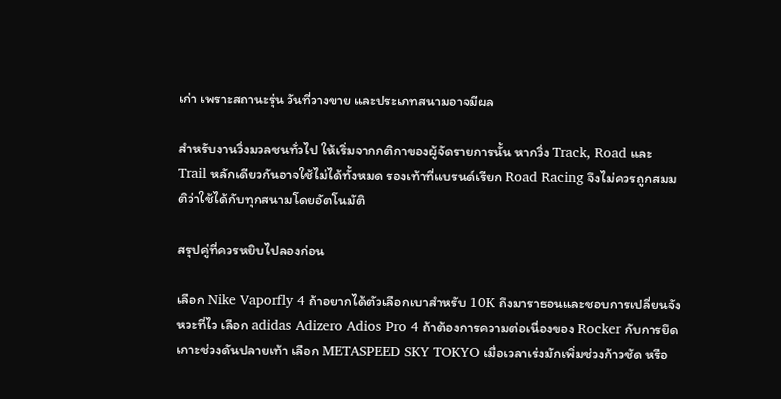เก่า เพราะสถานะรุ่น วันที่วางขาย และประเภทสนามอาจมีผล

สำหรับงานวิ่งมวลชนทั่วไป ให้เริ่มจากกติกาของผู้จัดรายการนั้น หากวิ่ง Track, Road และ Trail หลักเดียวกันอาจใช้ไม่ได้ทั้งหมด รองเท้าที่แบรนด์เรียก Road Racing จึงไม่ควรถูกสมมติว่าใช้ได้กับทุกสนามโดยอัตโนมัติ

สรุปคู่ที่ควรหยิบไปลองก่อน

เลือก Nike Vaporfly 4 ถ้าอยากได้ตัวเลือกเบาสำหรับ 10K ถึงมาราธอนและชอบการเปลี่ยนจังหวะที่ไว เลือก adidas Adizero Adios Pro 4 ถ้าต้องการความต่อเนื่องของ Rocker กับการยึดเกาะช่วงดันปลายเท้า เลือก METASPEED SKY TOKYO เมื่อเวลาเร่งมักเพิ่มช่วงก้าวชัด หรือ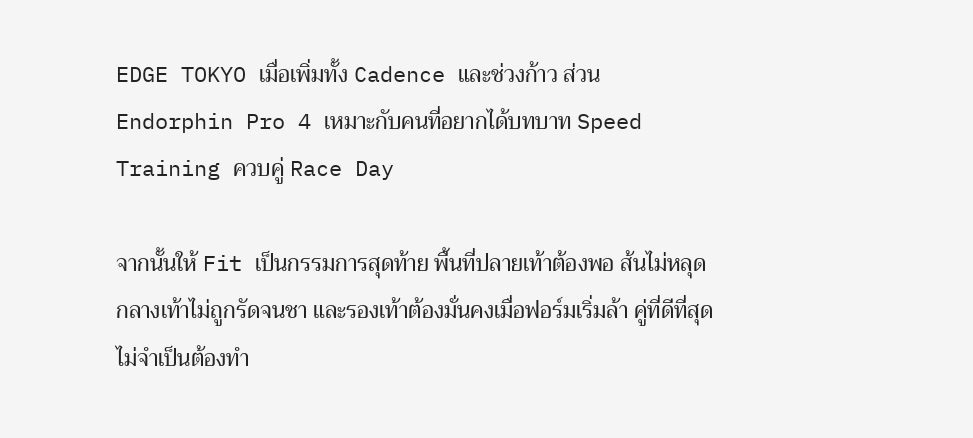EDGE TOKYO เมื่อเพิ่มทั้ง Cadence และช่วงก้าว ส่วน Endorphin Pro 4 เหมาะกับคนที่อยากได้บทบาท Speed Training ควบคู่ Race Day

จากนั้นให้ Fit เป็นกรรมการสุดท้าย พื้นที่ปลายเท้าต้องพอ ส้นไม่หลุด กลางเท้าไม่ถูกรัดจนชา และรองเท้าต้องมั่นคงเมื่อฟอร์มเริ่มล้า คู่ที่ดีที่สุดไม่จำเป็นต้องทำ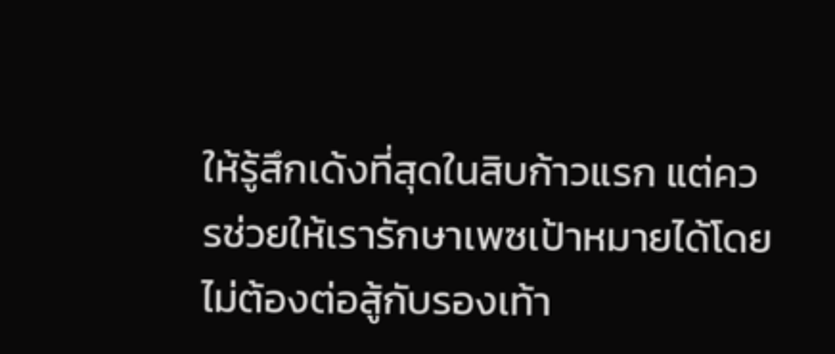ให้รู้สึกเด้งที่สุดในสิบก้าวแรก แต่ควรช่วยให้เรารักษาเพซเป้าหมายได้โดยไม่ต้องต่อสู้กับรองเท้า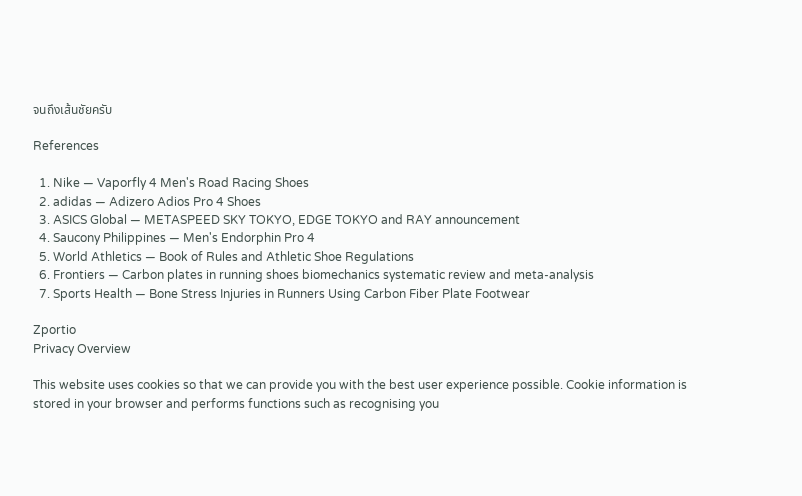จนถึงเส้นชัยครับ

References

  1. Nike — Vaporfly 4 Men's Road Racing Shoes
  2. adidas — Adizero Adios Pro 4 Shoes
  3. ASICS Global — METASPEED SKY TOKYO, EDGE TOKYO and RAY announcement
  4. Saucony Philippines — Men's Endorphin Pro 4
  5. World Athletics — Book of Rules and Athletic Shoe Regulations
  6. Frontiers — Carbon plates in running shoes biomechanics systematic review and meta-analysis
  7. Sports Health — Bone Stress Injuries in Runners Using Carbon Fiber Plate Footwear

Zportio
Privacy Overview

This website uses cookies so that we can provide you with the best user experience possible. Cookie information is stored in your browser and performs functions such as recognising you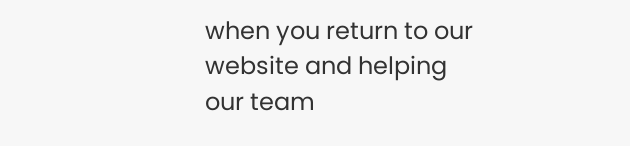when you return to our website and helping our team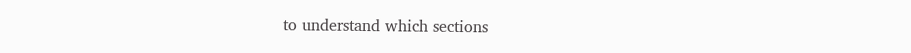to understand which sections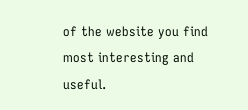of the website you find most interesting and useful.